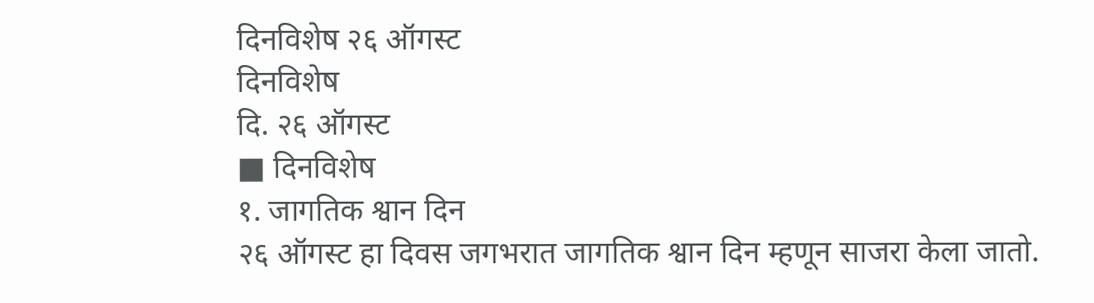दिनविशेष २६ ऑगस्ट
दिनविशेष
दि. २६ ऑगस्ट
■ दिनविशेष
१. जागतिक श्वान दिन
२६ ऑगस्ट हा दिवस जगभरात जागतिक श्वान दिन म्हणून साजरा केला जातो.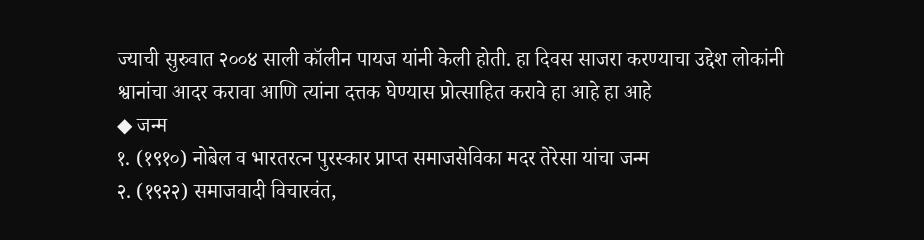ज्याची सुरुवात २००४ साली कॉलीन पायज यांनी केली होती. हा दिवस साजरा करण्याचा उद्देश लोकांनी श्वानांचा आदर करावा आणि त्यांना दत्तक घेण्यास प्रोत्साहित करावे हा आहे हा आहे
◆ जन्म
१. (१९१०) नोबेल व भारतरत्न पुरस्कार प्राप्त समाजसेविका मदर तेरेसा यांचा जन्म
२. (१९२२) समाजवादी विचारवंत,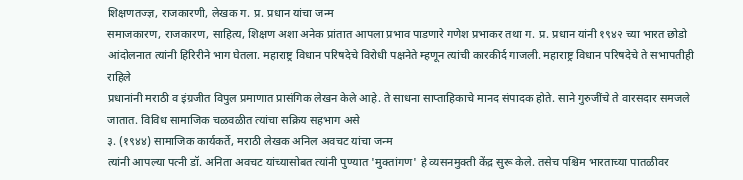शिक्षणतज्ज्ञ, राजकारणी, लेखक ग. प्र. प्रधान यांचा जन्म
समाजकारण, राजकारण, साहित्य, शिक्षण अशा अनेक प्रांतात आपला प्रभाव पाडणारे गणेश प्रभाकर तथा ग. प्र. प्रधान यांनी १९४२ च्या भारत छोडो आंदोलनात त्यांनी हिरिरीने भाग घेतला. महाराष्ट्र विधान परिषदेचे विरोधी पक्षनेते म्हणून त्यांची कारकीर्द गाजली. महाराष्ट्र विधान परिषदेचे ते सभापतीही राहिले
प्रधानांनी मराठी व इंग्रजीत विपुल प्रमाणात प्रासंगिक लेखन केले आहे. ते साधना साप्ताहिकाचे मानद संपादक होते. साने गुरुजींचे ते वारसदार समजले जातात. विविध सामाजिक चळवळीत त्यांचा सक्रिय सहभाग असे
३. (१९४४) सामाजिक कार्यकर्ते, मराठी लेखक अनिल अवचट यांचा जन्म
त्यांनी आपल्या पत्नी डॉ. अनिता अवचट यांच्यासोबत त्यांनी पुण्यात 'मुक्तांगण' हे व्यसनमुक्ती केंद्र सुरू केले. तसेच पश्चिम भारताच्या पातळीवर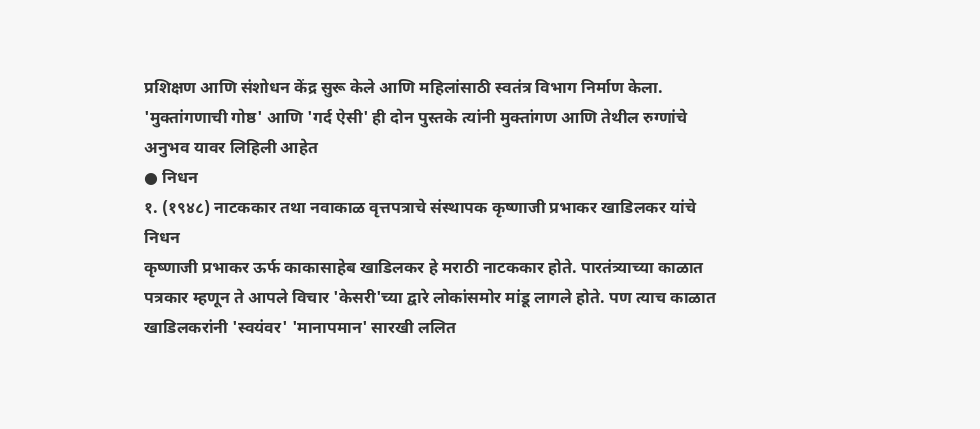प्रशिक्षण आणि संशोधन केंद्र सुरू केले आणि महिलांसाठी स्वतंत्र विभाग निर्माण केला. 'मुक्तांगणाची गोष्ठ' आणि 'गर्द ऐसी' ही दोन पुस्तके त्यांनी मुक्तांगण आणि तेथील रुग्णांचे अनुभव यावर लिहिली आहेत
● निधन
१. (१९४८) नाटककार तथा नवाकाळ वृत्तपत्राचे संस्थापक कृष्णाजी प्रभाकर खाडिलकर यांचे निधन
कृष्णाजी प्रभाकर ऊर्फ काकासाहेब खाडिलकर हे मराठी नाटककार होते. पारतंत्र्याच्या काळात पत्रकार म्हणून ते आपले विचार 'केसरी'च्या द्वारे लोकांसमोर मांडू लागले होते. पण त्याच काळात खाडिलकरांनी 'स्वयंवर' 'मानापमान' सारखी ललित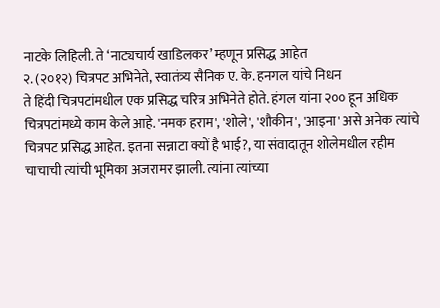नाटके लिहिली. ते ‘नाट्यचार्य खाडिलकर’ म्हणून प्रसिद्ध आहेत
२. (२०१२) चित्रपट अभिनेते, स्वातंत्र्य सैनिक ए. के. हनगल यांचे निधन
ते हिंदी चित्रपटांमधील एक प्रसिद्ध चरित्र अभिनेते होते. हंगल यांना २०० हून अधिक चित्रपटांमध्ये काम केले आहे. 'नमक हराम', 'शोले', 'शौकीन', 'आइना' असे अनेक त्यांचे चित्रपट प्रसिद्ध आहेत. इतना सन्नाटा क्यों है भाई?, या संवादातून शोलेमधील रहीम चाचाची त्यांची भूमिका अजरामर झाली. त्यांना त्यांच्या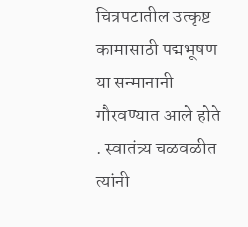चित्रपटातील उत्कृष्ट कामासाठी पद्मभूषण या सन्मानानी गौरवण्यात आले होते . स्वातंत्र्य चळवळीत त्यांनी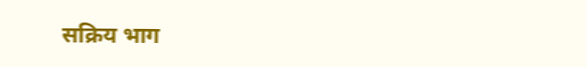सक्रिय भाग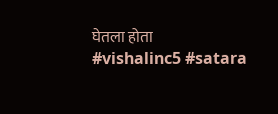घेतला होता
#vishalinc5 #satara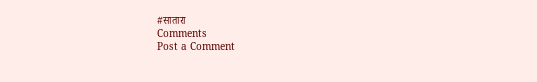#सातारा
Comments
Post a Comment